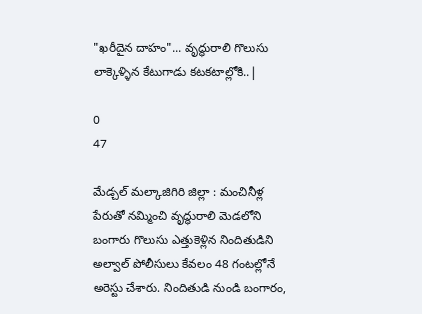"ఖరీదైన దాహం"... వృద్ధురాలి గొలుసు లాక్కెళ్ళిన కేటుగాడు కటకటాల్లోకి..|

0
47

మేడ్చల్ మల్కాజిగిరి జిల్లా : మంచినీళ్ల పేరుతో నమ్మించి వృద్ధురాలి మెడలోని బంగారు గొలుసు ఎత్తుకెళ్లిన నిందితుడిని అల్వాల్ పోలీసులు కేవలం 48 గంటల్లోనే అరెస్టు చేశారు. నిందితుడి నుండి బంగారం,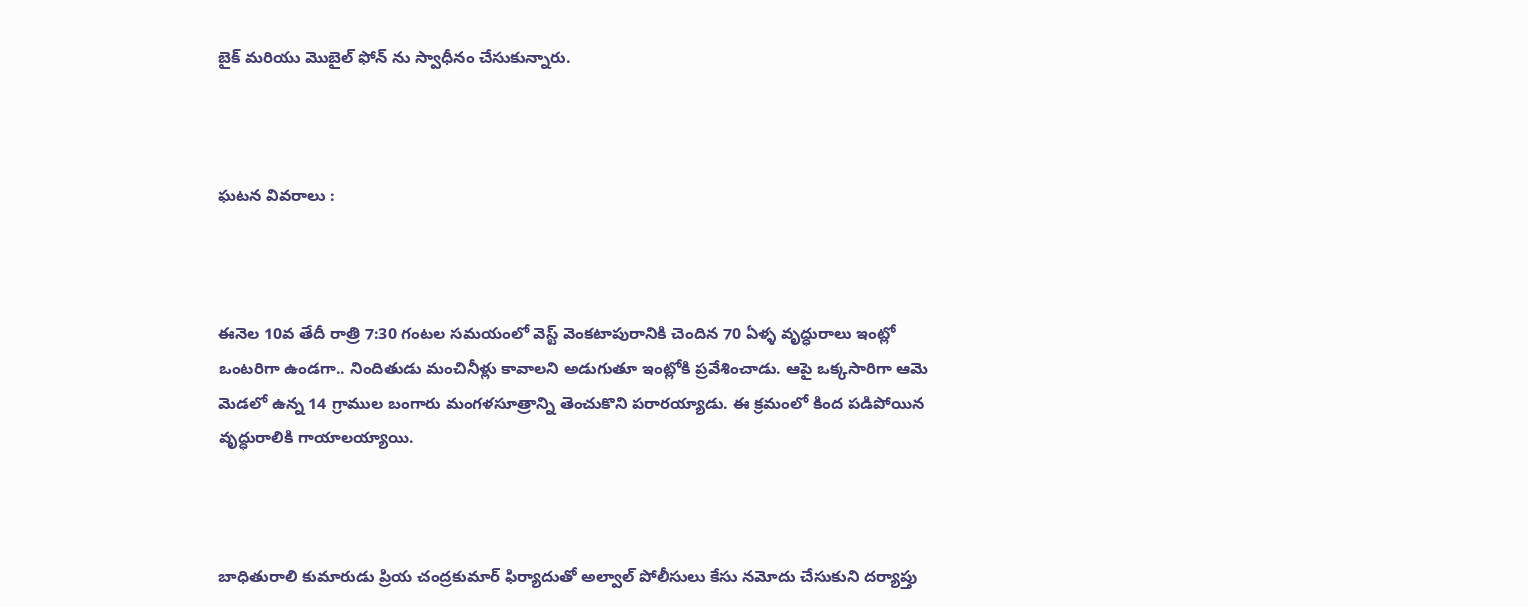బైక్ మరియు మొబైల్ ఫోన్ ను స్వాధీనం చేసుకున్నారు.



ఘటన వివరాలు :



ఈనెల 10వ తేదీ రాత్రి 7:30 గంటల సమయంలో వెస్ట్ వెంకటాపురానికి చెందిన 70 ఏళ్ళ వృద్ధురాలు ఇంట్లో ఒంటరిగా ఉండగా.. నిందితుడు మంచినీళ్లు కావాలని అడుగుతూ ఇంట్లోకి ప్రవేశించాడు. ఆపై ఒక్కసారిగా ఆమె మెడలో ఉన్న 14 గ్రాముల బంగారు మంగళసూత్రాన్ని తెంచుకొని పరారయ్యాడు. ఈ క్రమంలో కింద పడిపోయిన వృద్ధురాలికి గాయాలయ్యాయి.



బాధితురాలి కుమారుడు ప్రియ చంద్రకుమార్ ఫిర్యాదుతో అల్వాల్ పోలీసులు కేసు నమోదు చేసుకుని దర్యాప్తు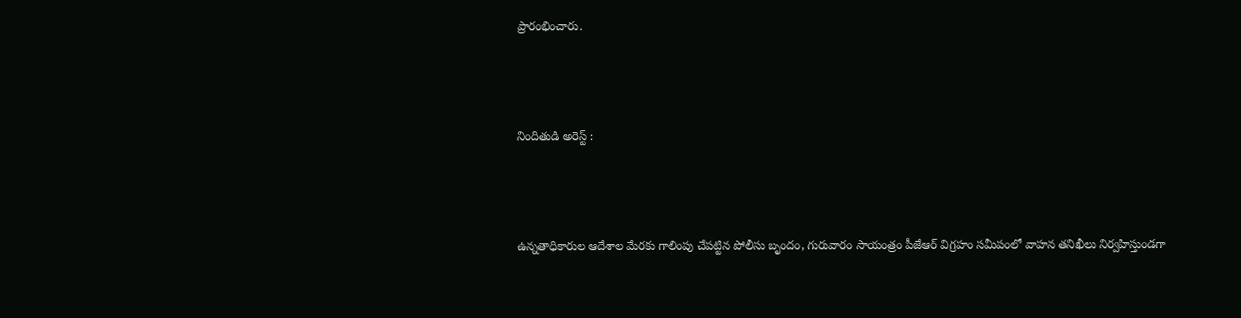ప్రారంభించారు.



నిందితుడి అరెస్ట్ :



ఉన్నతాధికారుల ఆదేశాల మేరకు గాలింపు చేపట్టిన పోలీసు బృందం, గురువారం సాయంత్రం పీజేఆర్ విగ్రహం సమీపంలో వాహన తనిఖీలు నిర్వహిస్తుండగా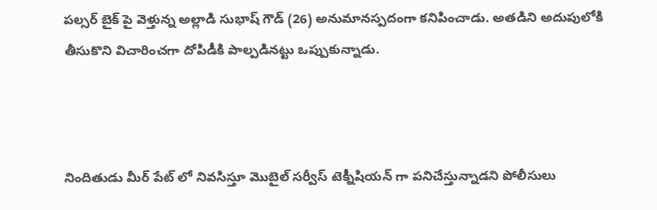పల్సర్ బైక్ పై వెళ్తున్న అల్లాడి సుభాష్ గౌడ్ (26) అనుమానస్పదంగా కనిపించాడు. అతడిని అదుపులోకి తీసుకొని విచారించగా దోపిడీకి పాల్పడినట్టు ఒప్పుకున్నాడు.



నిందితుడు మీర్ పేట్ లో నివసిస్తూ మొబైల్ సర్వీస్ టెక్నీషియన్ గా పనిచేస్తున్నాడని పోలీసులు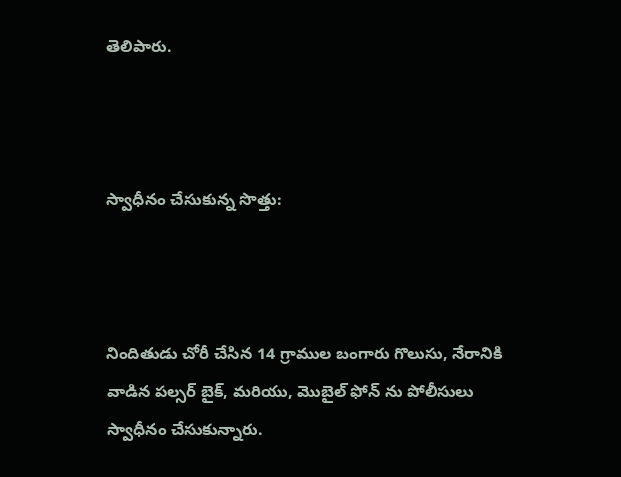తెలిపారు.



స్వాధీనం చేసుకున్న సొత్తు:



నిందితుడు చోరీ చేసిన 14 గ్రాముల బంగారు గొలుసు, నేరానికి వాడిన పల్సర్ బైక్, మరియు, మొబైల్ ఫోన్ ను పోలీసులు స్వాధీనం చేసుకున్నారు.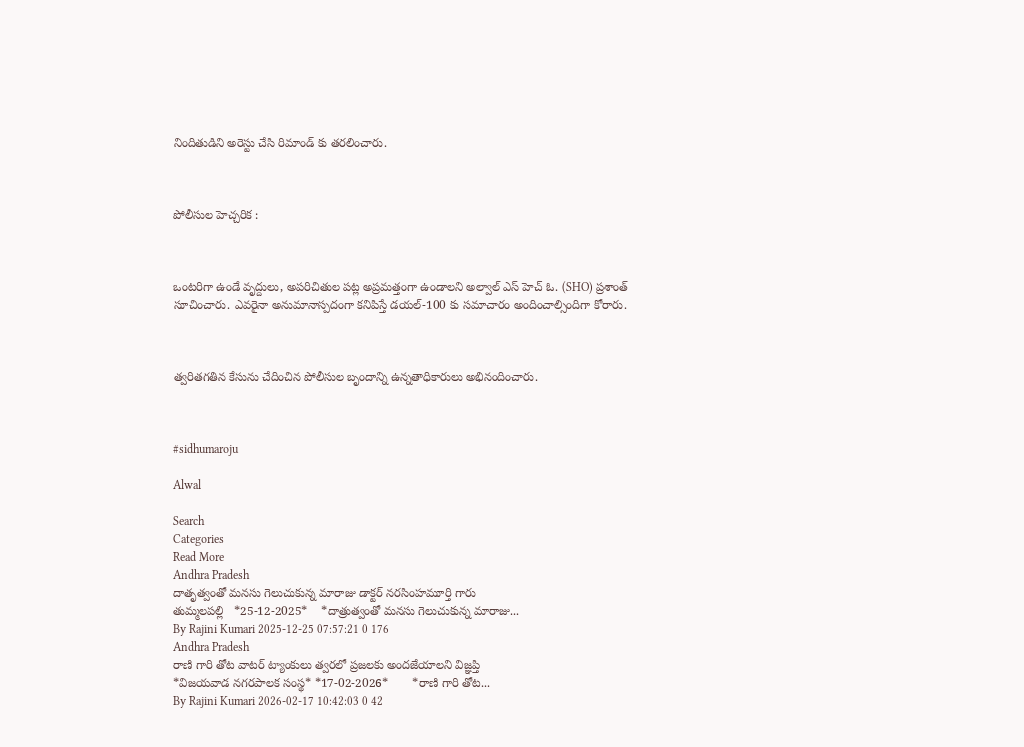నిందితుడిని అరెస్టు చేసి రిమాండ్ కు తరలించారు.



పోలీసుల హెచ్చరిక :



ఒంటరిగా ఉండే వృద్దులు, అపరిచితుల పట్ల అప్రమత్తంగా ఉండాలని అల్వాల్ ఎస్ హెచ్ ఓ. (SHO) ప్రశాంత్ సూచించారు. ఎవరైనా అనుమానాస్పదంగా కనిపిస్తే డయల్-100 కు సమాచారం అందించాల్సిందిగా కోరారు.



త్వరితగతిన కేసును చేదించిన పోలీసుల బృందాన్ని ఉన్నతాధికారులు అభినందించారు.



#sidhumaroju

Alwal

Search
Categories
Read More
Andhra Pradesh
దాతృత్వంతో మనసు గెలుచుకున్న మారాజు డాక్టర్ నరసింహమూర్తి గారు
తుమ్మలపల్లి   *25-12-2025*    *దాత్రుత్వంతో మనసు గెలుచుకున్న మారాజు...
By Rajini Kumari 2025-12-25 07:57:21 0 176
Andhra Pradesh
రాణి గారి తోట వాటర్ ట్యాంకులు త్వరలో ప్రజలకు అందజేయాలని విజ్ఞప్తి
*విజ‌య‌వాడ‌ నగరపాలక సంస్థ* *17-02-2026*       *రాణి గారి తోట...
By Rajini Kumari 2026-02-17 10:42:03 0 42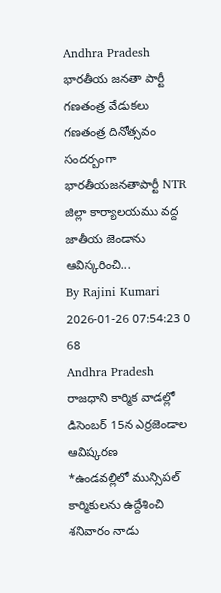Andhra Pradesh
భారతీయ జనతా పార్టీ గణతంత్ర వేడుకలు
గణతంత్ర దినోత్సవం సందర్బంగా భారతీయజనతాపార్టీ NTR జిల్లా కార్యాలయము వద్ద జాతీయ జెండాను ఆవిస్కరించి...
By Rajini Kumari 2026-01-26 07:54:23 0 68
Andhra Pradesh
రాజధాని కార్మిక వాడల్లో డిసెంబర్ 15న ఎర్రజెండాల ఆవిష్కరణ
*ఉండవల్లిలో మున్సిపల్ కార్మికులను ఉద్దేశించి శనివారం నాడు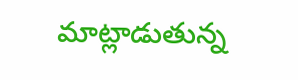మాట్లాడుతున్న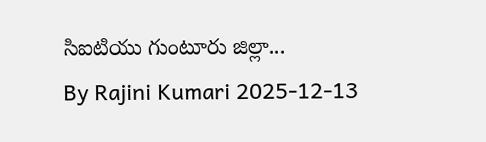సిఐటియు గుంటూరు జిల్లా...
By Rajini Kumari 2025-12-13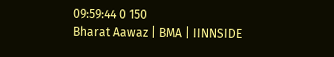09:59:44 0 150
Bharat Aawaz | BMA | IINNSIDE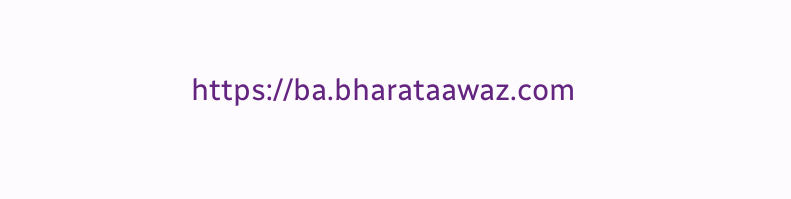https://ba.bharataawaz.com